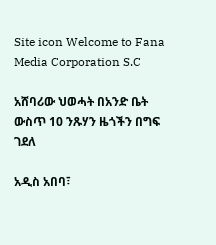Site icon Welcome to Fana Media Corporation S.C

አሸባሪው ህወሓት በአንድ ቤት ውስጥ 10 ንጹሃን ዜጎችን በግፍ ገደለ

አዲስ አበባ፣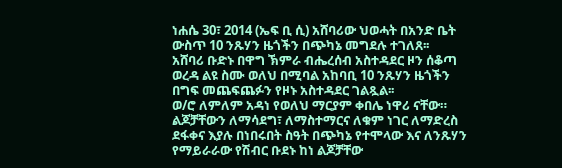ነሐሴ 30፣ 2014 (ኤፍ ቢ ሲ) አሸባሪው ህወሓት በአንድ ቤት ውስጥ 10 ንጹሃን ዜጎችን በጭካኔ መግደሉ ተገለጸ፡፡
አሸባሪ ቡድኑ በዋግ ኽምራ ብሔረሰብ አስተዳደር ዞን ሰቆጣ ወረዳ ልዩ ስሙ ወለህ በሚባል አከባቢ 10 ንጹሃን ዜጎችን በግፍ መጨፍጨፉን የዞኑ አስተዳደር ገልጿል፡፡
ወ/ሮ ለምለም አዳነ የወለህ ማርያም ቀበሌ ነዋሪ ናቸው። ልጆቻቸውን ለማሳደግ፣ ለማስተማርና ለቁም ነገር ለማድረስ ደፋቀና እያሉ በነበሩበት ስዓት በጭካኔ የተሞላው እና ለንጹሃን የማይራራው የሽብር ቡደኑ ከነ ልጆቻቸው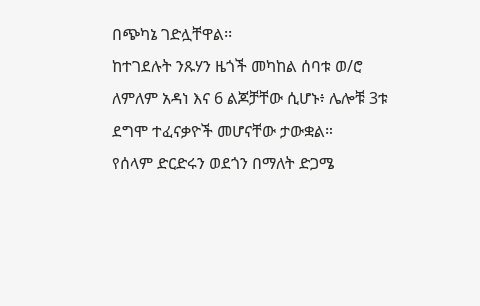በጭካኔ ገድሏቸዋል፡፡
ከተገደሉት ንጹሃን ዜጎች መካከል ሰባቱ ወ/ሮ ለምለም አዳነ እና 6 ልጆቻቸው ሲሆኑ፥ ሌሎቹ 3ቱ ደግሞ ተፈናቃዮች መሆናቸው ታውቋል።
የሰላም ድርድሩን ወደጎን በማለት ድጋሜ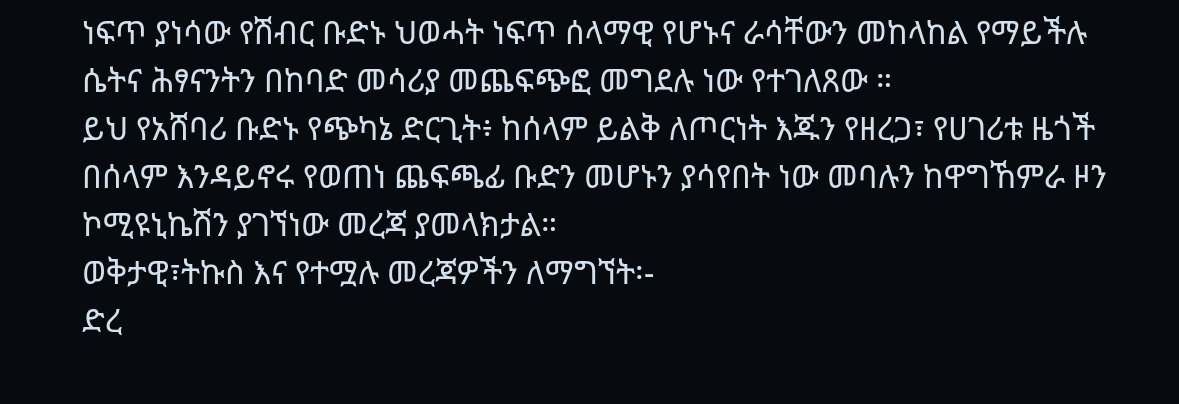ነፍጥ ያነሳው የሽብር ቡድኑ ህወሓት ነፍጥ ሰላማዊ የሆኑና ራሳቸውን መከላከል የማይችሉ ሴትና ሕፃናንትን በከባድ መሳሪያ መጨፍጭፎ መግደሉ ነው የተገለጸው ።
ይህ የአሸባሪ ቡድኑ የጭካኔ ድርጊት፥ ከሰላም ይልቅ ለጦርነት እጁን የዘረጋ፣ የሀገሪቱ ዜጎች በሰላም እንዳይኖሩ የወጠነ ጨፍጫፊ ቡድን መሆኑን ያሳየበት ነው መባሉን ከዋግኸምራ ዞን ኮሚዩኒኬሽን ያገኘነው መረጃ ያመላክታል።
ወቅታዊ፣ትኩስ እና የተሟሉ መረጃዎችን ለማግኘት፡-
ድረ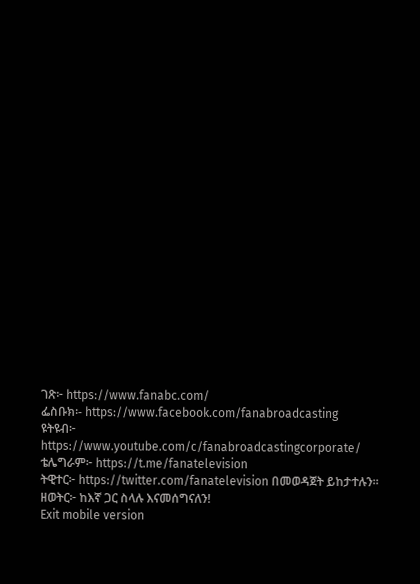ገጽ፦ https://www.fanabc.com/
ፌስቡክ፡- https://www.facebook.com/fanabroadcasting
ዩትዩብ፦ https://www.youtube.com/c/fanabroadcastingcorporate/
ቴሌግራም፦ https://t.me/fanatelevision
ትዊተር፦ https://twitter.com/fanatelevision በመወዳጀት ይከታተሉን፡፡
ዘወትር፦ ከእኛ ጋር ስላሉ እናመሰግናለን!
Exit mobile version